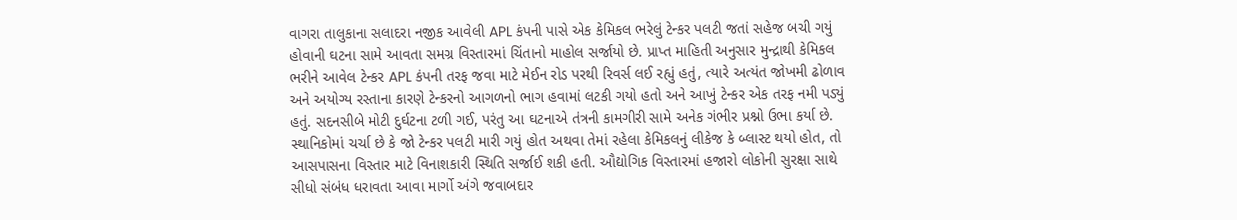વાગરા તાલુકાના સલાદરા નજીક આવેલી APL કંપની પાસે એક કેમિકલ ભરેલું ટેન્કર પલટી જતાં સહેજ બચી ગયું હોવાની ઘટના સામે આવતા સમગ્ર વિસ્તારમાં ચિંતાનો માહોલ સર્જાયો છે. પ્રાપ્ત માહિતી અનુસાર મુન્દ્રાથી કેમિકલ ભરીને આવેલ ટેન્કર APL કંપની તરફ જવા માટે મેઈન રોડ પરથી રિવર્સ લઈ રહ્યું હતું, ત્યારે અત્યંત જોખમી ઢોળાવ અને અયોગ્ય રસ્તાના કારણે ટેન્કરનો આગળનો ભાગ હવામાં લટકી ગયો હતો અને આખું ટેન્કર એક તરફ નમી પડ્યું હતું. સદનસીબે મોટી દુર્ઘટના ટળી ગઈ, પરંતુ આ ઘટનાએ તંત્રની કામગીરી સામે અનેક ગંભીર પ્રશ્નો ઉભા કર્યા છે. સ્થાનિકોમાં ચર્ચા છે કે જો ટેન્કર પલટી મારી ગયું હોત અથવા તેમાં રહેલા કેમિકલનું લીકેજ કે બ્લાસ્ટ થયો હોત, તો આસપાસના વિસ્તાર માટે વિનાશકારી સ્થિતિ સર્જાઈ શકી હતી. ઔદ્યોગિક વિસ્તારમાં હજારો લોકોની સુરક્ષા સાથે સીધો સંબંધ ધરાવતા આવા માર્ગો અંગે જવાબદાર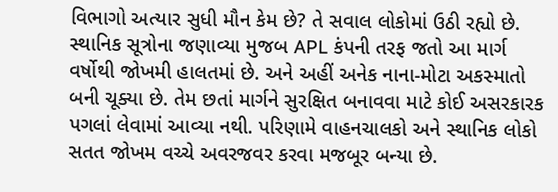વિભાગો અત્યાર સુધી મૌન કેમ છે? તે સવાલ લોકોમાં ઉઠી રહ્યો છે. સ્થાનિક સૂત્રોના જણાવ્યા મુજબ APL કંપની તરફ જતો આ માર્ગ વર્ષોથી જોખમી હાલતમાં છે. અને અહીં અનેક નાના-મોટા અકસ્માતો બની ચૂક્યા છે. તેમ છતાં માર્ગને સુરક્ષિત બનાવવા માટે કોઈ અસરકારક પગલાં લેવામાં આવ્યા નથી. પરિણામે વાહનચાલકો અને સ્થાનિક લોકો સતત જોખમ વચ્ચે અવરજવર કરવા મજબૂર બન્યા છે.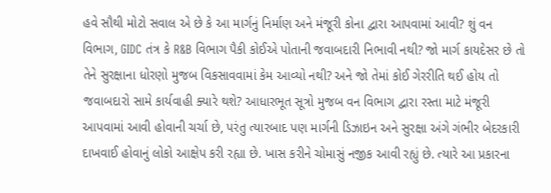હવે સૌથી મોટો સવાલ એ છે કે આ માર્ગનું નિર્માણ અને મંજૂરી કોના દ્વારા આપવામાં આવી? શું વન વિભાગ, GIDC તંત્ર કે R&B વિભાગ પૈકી કોઈએ પોતાની જવાબદારી નિભાવી નથી? જો માર્ગ કાયદેસર છે તો તેને સુરક્ષાના ધોરણો મુજબ વિકસાવવામાં કેમ આવ્યો નથી? અને જો તેમાં કોઈ ગેરરીતિ થઈ હોય તો જવાબદારો સામે કાર્યવાહી ક્યારે થશે? આધારભૂત સૂત્રો મુજબ વન વિભાગ દ્વારા રસ્તા માટે મંજૂરી આપવામાં આવી હોવાની ચર્ચા છે, પરંતુ ત્યારબાદ પણ માર્ગની ડિઝાઇન અને સુરક્ષા અંગે ગંભીર બેદરકારી દાખવાઈ હોવાનું લોકો આક્ષેપ કરી રહ્યા છે. ખાસ કરીને ચોમાસું નજીક આવી રહ્યું છે. ત્યારે આ પ્રકારના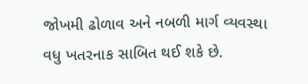જોખમી ઢોળાવ અને નબળી માર્ગ વ્યવસ્થા વધુ ખતરનાક સાબિત થઈ શકે છે.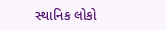સ્થાનિક લોકો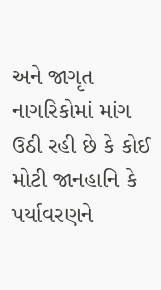અને જાગૃત નાગરિકોમાં માંગ ઉઠી રહી છે કે કોઈ મોટી જાનહાનિ કે પર્યાવરણને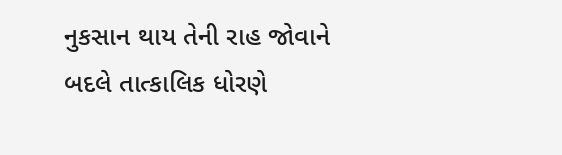નુકસાન થાય તેની રાહ જોવાને બદલે તાત્કાલિક ધોરણે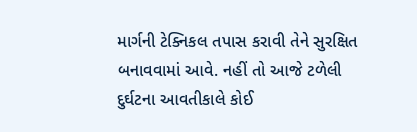માર્ગની ટેક્નિકલ તપાસ કરાવી તેને સુરક્ષિત બનાવવામાં આવે. નહીં તો આજે ટળેલી દુર્ઘટના આવતીકાલે કોઈ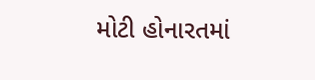મોટી હોનારતમાં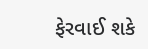ફેરવાઈ શકે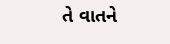તે વાતને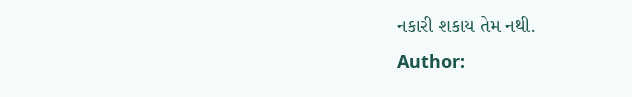નકારી શકાય તેમ નથી.
Author: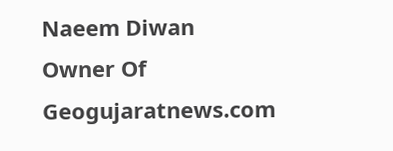Naeem Diwan
Owner Of Geogujaratnews.com